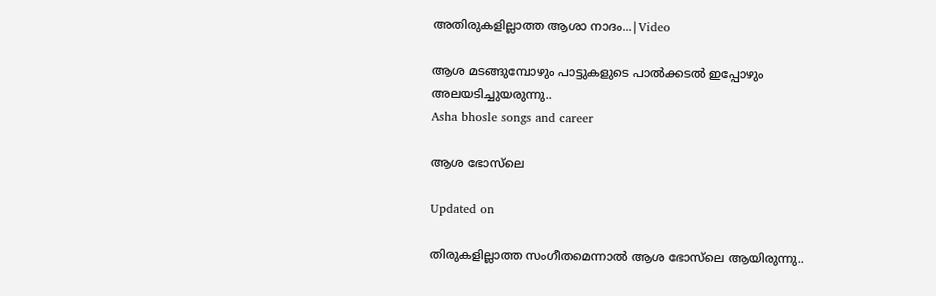അതിരുകളില്ലാത്ത ആശാ നാദം...|Video

ആശ മടങ്ങുമ്പോഴും പാട്ടുകളുടെ പാൽക്കടൽ ഇപ്പോഴും അല‌യടിച്ചുയരുന്നു..
Asha bhosle songs and career

ആശ ഭോസ്‌ലെ

Updated on

തിരുകളില്ലാത്ത സംഗീതമെന്നാൽ ആശ ഭോസ്‌ലെ ആയിരുന്നു..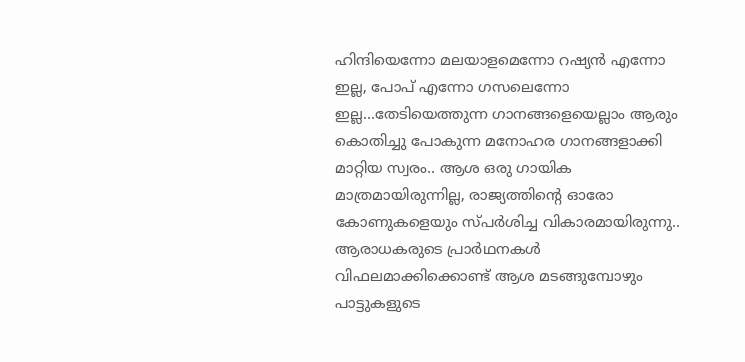ഹിന്ദിയെന്നോ മലയാളമെന്നോ റഷ്യൻ എന്നോ ഇല്ല, പോപ് എന്നോ ഗസലെന്നോ ഇല്ല...തേടിയെത്തുന്ന ഗാനങ്ങളെയെല്ലാം ആരും കൊതിച്ചു പോകുന്ന മനോഹര ഗാനങ്ങളാക്കി മാറ്റിയ സ്വരം.. ആശ ഒരു ഗായിക മാത്രമായിരുന്നില്ല, രാജ്യത്തിന്‍റെ ഓരോ കോണുകളെയും സ്പർശിച്ച വികാരമായിരുന്നു.. ആരാധകരുടെ പ്രാർഥനകൾ വിഫലമാക്കിക്കൊണ്ട് ആശ മടങ്ങുമ്പോഴും പാട്ടുകളുടെ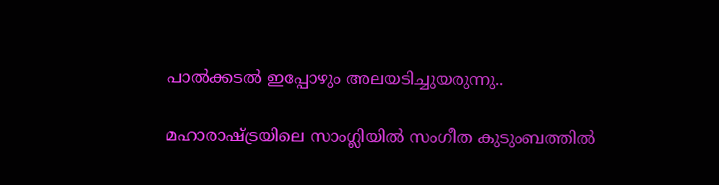പാൽക്കടൽ ഇപ്പോഴും അല‌യടിച്ചുയരുന്നു..

മഹാരാഷ്ട്രയിലെ സാംഗ്ലിയിൽ സംഗീത കുടുംബത്തിൽ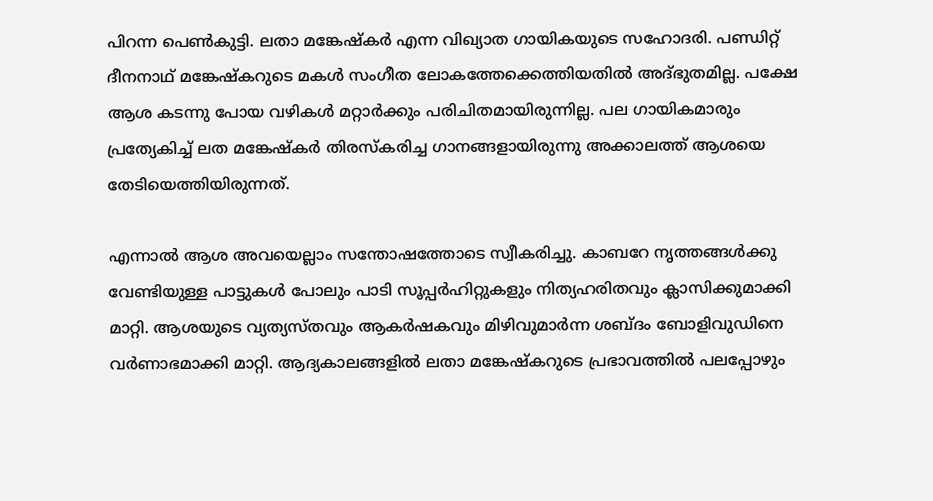പിറന്ന പെൺകുട്ടി. ലതാ മങ്കേഷ്കർ എന്ന വിഖ്യാത ഗായികയുടെ സഹോദരി. പണ്ഡിറ്റ് ദീനനാഥ് മങ്കേഷ്കറുടെ മകൾ സംഗീത ലോകത്തേക്കെത്തിയതിൽ അദ്ഭുതമില്ല. പക്ഷേ ആശ കടന്നു പോയ വഴികൾ മറ്റാർക്കും പരിചിതമായിരുന്നില്ല. പല ഗായികമാരും പ്രത്യേകിച്ച് ലത മങ്കേഷ്കർ തിരസ്കരിച്ച ഗാനങ്ങളായിരുന്നു അക്കാലത്ത് ആശയെ തേടിയെത്തിയിരുന്നത്.

എന്നാൽ ആശ അവയെല്ലാം സന്തോഷത്തോടെ സ്വീകരിച്ചു. കാബറേ നൃത്തങ്ങൾക്കു വേണ്ടിയുള്ള പാട്ടുകൾ പോലും പാടി സൂപ്പർഹിറ്റുകളും നിത്യഹരിതവും ക്ലാസിക്കുമാക്കി മാറ്റി. ആശയുടെ വ്യത്യസ്തവും ആകർഷകവും മിഴിവുമാർന്ന ശബ്ദം ബോളിവുഡിനെ വർണാഭമാക്കി മാറ്റി. ആദ്യകാലങ്ങളിൽ ലതാ മങ്കേഷ്കറുടെ പ്രഭാവത്തിൽ പലപ്പോഴും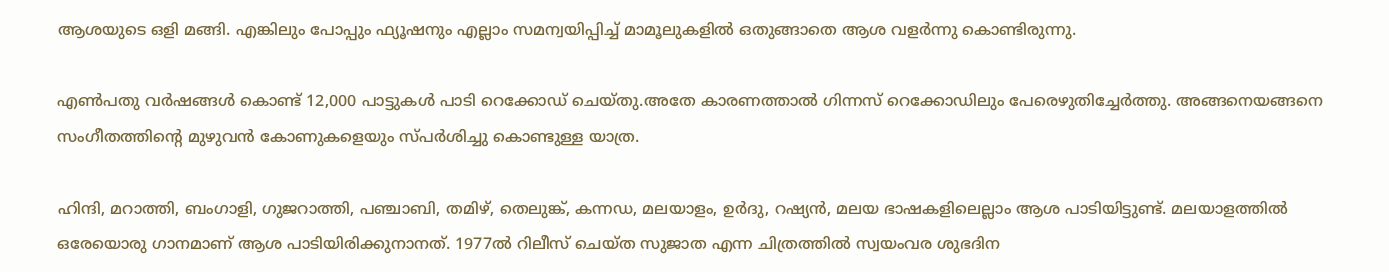ആശയുടെ ഒളി മങ്ങി. എങ്കിലും പോപ്പും ഫ്യൂഷനും എല്ലാം സമന്വയിപ്പിച്ച് മാമൂലുകളിൽ ഒതുങ്ങാതെ ആശ വളർന്നു കൊണ്ടിരുന്നു.

എൺപതു വർഷങ്ങൾ കൊണ്ട് 12,000 പാട്ടുകൾ പാടി റെക്കോഡ് ചെയ്തു.അതേ കാരണത്താൽ ഗിന്നസ് റെക്കോഡിലും പേരെഴുതിച്ചേർത്തു. അങ്ങനെയങ്ങനെ സംഗീതത്തിന്‍റെ മുഴുവൻ കോണുകളെയും സ്പർശിച്ചു കൊണ്ടുള്ള യാത്ര.

ഹിന്ദി, മറാത്തി, ബംഗാളി, ഗുജറാത്തി, പഞ്ചാബി, തമിഴ്, തെലുങ്ക്, കന്നഡ, മലയാളം, ഉർദു, റഷ്യൻ, മലയ ഭാഷകളിലെല്ലാം ആശ പാടിയിട്ടുണ്ട്. മലയാളത്തിൽ ഒരേയൊരു ഗാനമാണ് ആശ പാടിയിരിക്കുനാനത്. 1977ൽ റിലീസ് ചെയ്ത സുജാത എന്ന ചിത്രത്തിൽ സ്വയംവര ശുഭദിന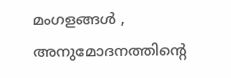മംഗളങ്ങൾ , അനുമോദനത്തിന്‍റെ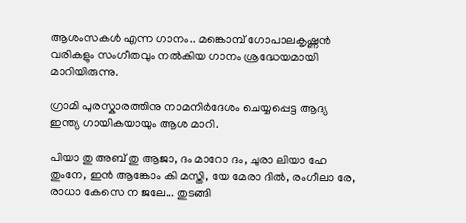ആശംസകൾ എന്ന ഗാനം.. മങ്കൊമ്പ് ഗോപാലകൃഷ്ണൻ വരികളും സംഗീതവും നൽകിയ ഗാനം ശ്രദ്ധേയമായി മാറിയിരുന്നു.

ഗ്രാമി പുരസ്കാരത്തിനു നാമനിർദേശം ചെയ്യപ്പെട്ട ആദ്യ ഇന്ത്യ ഗായികയായും ആശ മാറി.

പിയാ തു അബ് തു ആജാ, ദം മാറോ ദം, ചുരാ ലിയാ ഹേ തുംനേ, ഇൻ ആങ്കോം കി മസ്തി, യേ മേരാ ദിൽ, രംഗീലാ രേ, രാധാ കേസെ ന ജലേ... തുടങ്ങി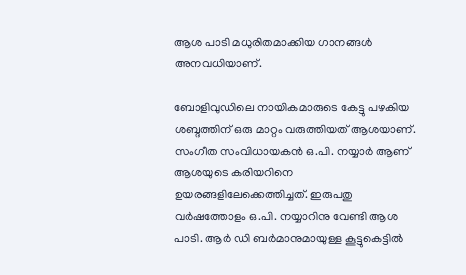ആശ പാടി മധുരിതമാക്കിയ ഗാനങ്ങൾ അനവധിയാണ്.

ബോളിവുഡിലെ നായികമാരുടെ കേട്ടു പഴകിയ ശബ്ദത്തിന് ഒരു മാറ്റം വരുത്തിയത് ആശയാണ്. സംഗീത സംവിധായകൻ ഒ.പി. നയ്യാർ ആണ് ആശയുടെ കരിയറിനെ ഉയരങ്ങളിലേക്കെത്തിച്ചത്. ഇരുപതു വർഷത്തോളം ഒ.പി. നയ്യാറിനു വേണ്ടി ആശ പാടി. ആർ ഡി ബർമാനുമായുള്ള കൂട്ടുകെട്ടിൽ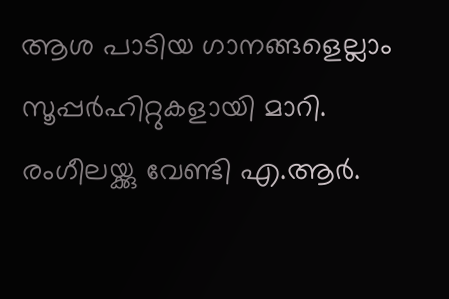ആശ പാടിയ ഗാനങ്ങളെല്ലാം സൂപ്പർഹിറ്റുകളായി മാറി. രംഗീലയ്ക്കു വേണ്ടി എ.ആർ.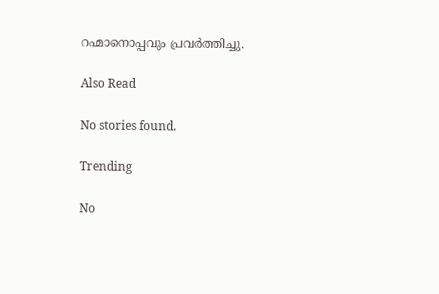റഹ്മാനൊപ്പവും പ്രവർത്തിച്ചു.

Also Read

No stories found.

Trending

No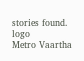stories found.
logo
Metro Vaartha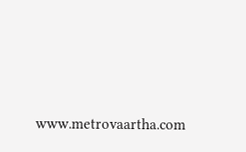www.metrovaartha.com